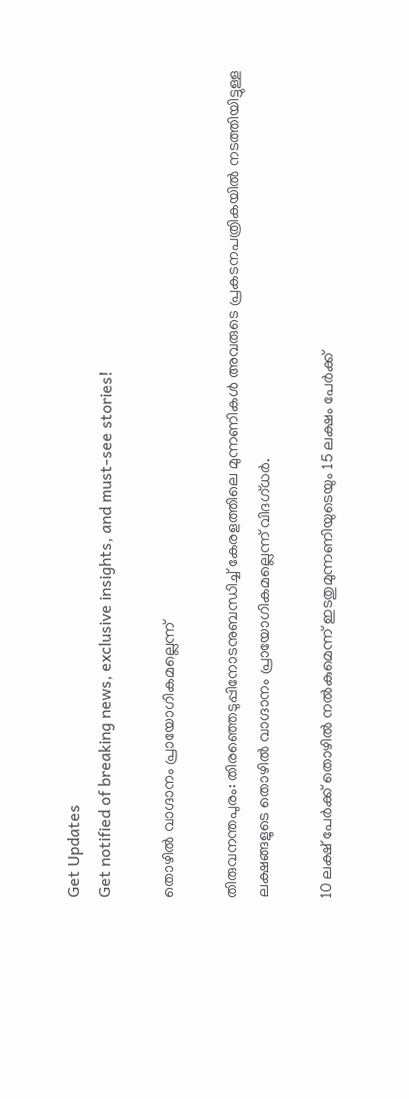Get Updates
Get notified of breaking news, exclusive insights, and must-see stories!

തൊഴില്‍ വാഗ്ദാനം പ്രായോഗികമല്ലെന്ന്

തിരുവനന്തപുരം: തിരഞ്ഞെടുപ്പിനോടനുബന്ധിച്ച് കേരളത്തിലെ മുന്നണികള്‍ അവരുടെ പ്രകടനപത്രികയില്‍ നടത്തിയിട്ടുള്ള ലക്ഷങ്ങളുടെ തൊഴില്‍ വാഗ്ദാനം പ്രായോഗികമല്ലെന്ന് വിദഗ്ധര്‍.

10 ലക്ഷ് പേര്‍ക്ക് തൊഴില്‍ നല്‍കുമെന്ന് ഇടതുമുന്നണിയുടെയും 15 ലക്ഷം പേര്‍ക്ക്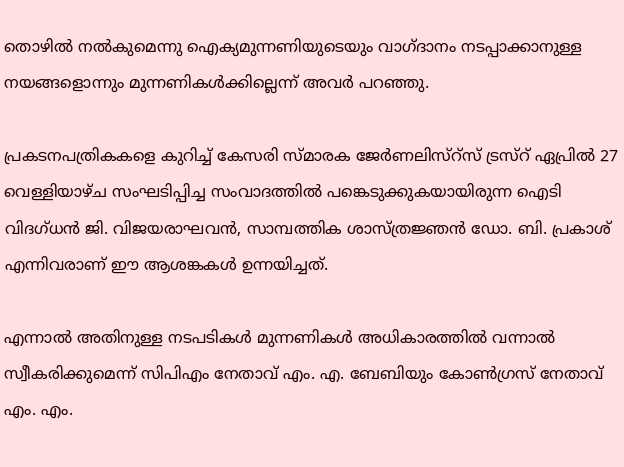തൊഴില്‍ നല്‍കുമെന്നു ഐക്യമുന്നണിയുടെയും വാഗ്ദാനം നടപ്പാക്കാനുള്ള നയങ്ങളൊന്നും മുന്നണികള്‍ക്കില്ലെന്ന് അവര്‍ പറഞ്ഞു.

പ്രകടനപത്രികകളെ കുറിച്ച് കേസരി സ്മാരക ജേര്‍ണലിസ്റ്സ് ട്രസ്റ് ഏപ്രില്‍ 27 വെള്ളിയാഴ്ച സംഘടിപ്പിച്ച സംവാദത്തില്‍ പങ്കെടുക്കുകയായിരുന്ന ഐടി വിദഗ്ധന്‍ ജി. വിജയരാഘവന്‍, സാമ്പത്തിക ശാസ്ത്രജ്ഞന്‍ ഡോ. ബി. പ്രകാശ് എന്നിവരാണ് ഈ ആശങ്കകള്‍ ഉന്നയിച്ചത്.

എന്നാല്‍ അതിനുള്ള നടപടികള്‍ മുന്നണികള്‍ അധികാരത്തില്‍ വന്നാല്‍ സ്വീകരിക്കുമെന്ന് സിപിഎം നേതാവ് എം. എ. ബേബിയും കോണ്‍ഗ്രസ് നേതാവ് എം. എം.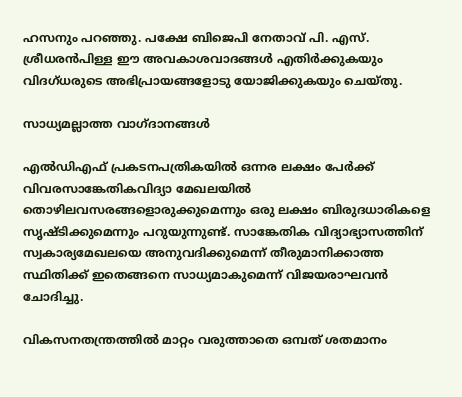ഹസനും പറഞ്ഞു. പക്ഷേ ബിജെപി നേതാവ് പി. എസ്. ശ്രീധരന്‍പിള്ള ഈ അവകാശവാദങ്ങള്‍ എതിര്‍ക്കുകയും വിദഗ്ധരുടെ അഭിപ്രായങ്ങളോടു യോജിക്കുകയും ചെയ്തു.

സാധ്യമല്ലാത്ത വാഗ്ദാനങ്ങള്‍

എല്‍ഡിഎഫ് പ്രകടനപത്രികയില്‍ ഒന്നര ലക്ഷം പേര്‍ക്ക് വിവരസാങ്കേതികവിദ്യാ മേഖലയില്‍ തൊഴിലവസരങ്ങളൊരുക്കുമെന്നും ഒരു ലക്ഷം ബിരുദധാരികളെ സൃഷ്ടിക്കുമെന്നും പറുയുന്നുണ്ട്. സാങ്കേതിക വിദ്യാഭ്യാസത്തിന് സ്വകാര്യമേഖലയെ അനുവദിക്കുമെന്ന് തീരുമാനിക്കാത്ത സ്ഥിതിക്ക് ഇതെങ്ങനെ സാധ്യമാകുമെന്ന് വിജയരാഘവന്‍ ചോദിച്ചു.

വികസനതന്ത്രത്തില്‍ മാറ്റം വരുത്താതെ ഒമ്പത് ശതമാനം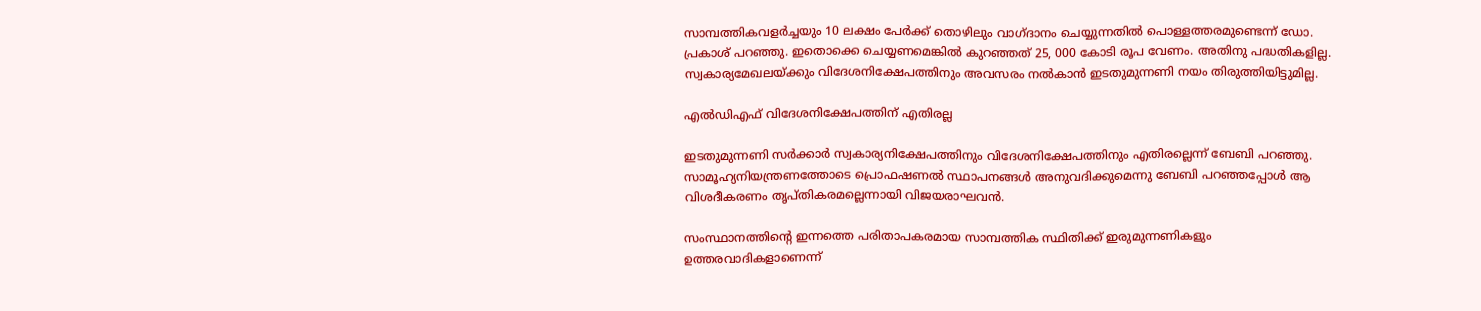സാമ്പത്തികവളര്‍ച്ചയും 10 ലക്ഷം പേര്‍ക്ക് തൊഴിലും വാഗ്ദാനം ചെയ്യുന്നതില്‍ പൊള്ളത്തരമുണ്ടെന്ന് ഡോ. പ്രകാശ് പറഞ്ഞു. ഇതൊക്കെ ചെയ്യണമെങ്കില്‍ കുറഞ്ഞത് 25, 000 കോടി രൂപ വേണം. അതിനു പദ്ധതികളില്ല. സ്വകാര്യമേഖലയ്ക്കും വിദേശനിക്ഷേപത്തിനും അവസരം നല്‍കാന്‍ ഇടതുമുന്നണി നയം തിരുത്തിയിട്ടുമില്ല.

എല്‍ഡിഎഫ് വിദേശനിക്ഷേപത്തിന് എതിരല്ല

ഇടതുമുന്നണി സര്‍ക്കാര്‍ സ്വകാര്യനിക്ഷേപത്തിനും വിദേശനിക്ഷേപത്തിനും എതിരല്ലെന്ന് ബേബി പറഞ്ഞു. സാമൂഹ്യനിയന്ത്രണത്തോടെ പ്രൊഫഷണല്‍ സ്ഥാപനങ്ങള്‍ അനുവദിക്കുമെന്നു ബേബി പറഞ്ഞപ്പോള്‍ ആ വിശദീകരണം തൃപ്തികരമല്ലെന്നായി വിജയരാഘവന്‍.

സംസ്ഥാനത്തിന്റെ ഇന്നത്തെ പരിതാപകരമായ സാമ്പത്തിക സ്ഥിതിക്ക് ഇരുമുന്നണികളും ഉത്തരവാദികളാണെന്ന്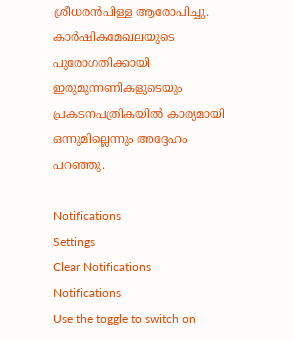ശ്രീധരന്‍പിള്ള ആരോപിച്ചു. കാര്‍ഷികമേഖലയുടെ പുരോഗതിക്കായി ഇരുമുന്നണികളുടെയും പ്രകടനപത്രികയില്‍ കാര്യമായി ഒന്നുമില്ലെന്നും അദ്ദേഹം പറഞ്ഞു.

Notifications
Settings
Clear Notifications
Notifications
Use the toggle to switch on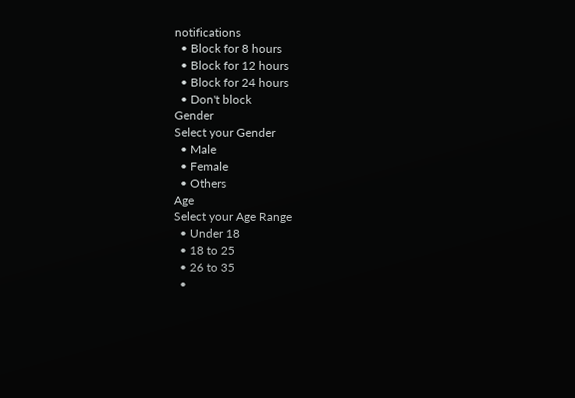notifications
  • Block for 8 hours
  • Block for 12 hours
  • Block for 24 hours
  • Don't block
Gender
Select your Gender
  • Male
  • Female
  • Others
Age
Select your Age Range
  • Under 18
  • 18 to 25
  • 26 to 35
  •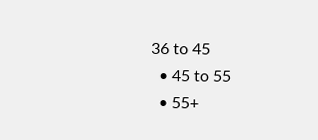36 to 45
  • 45 to 55
  • 55+